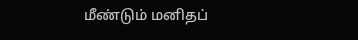மீண்டும் மனிதப்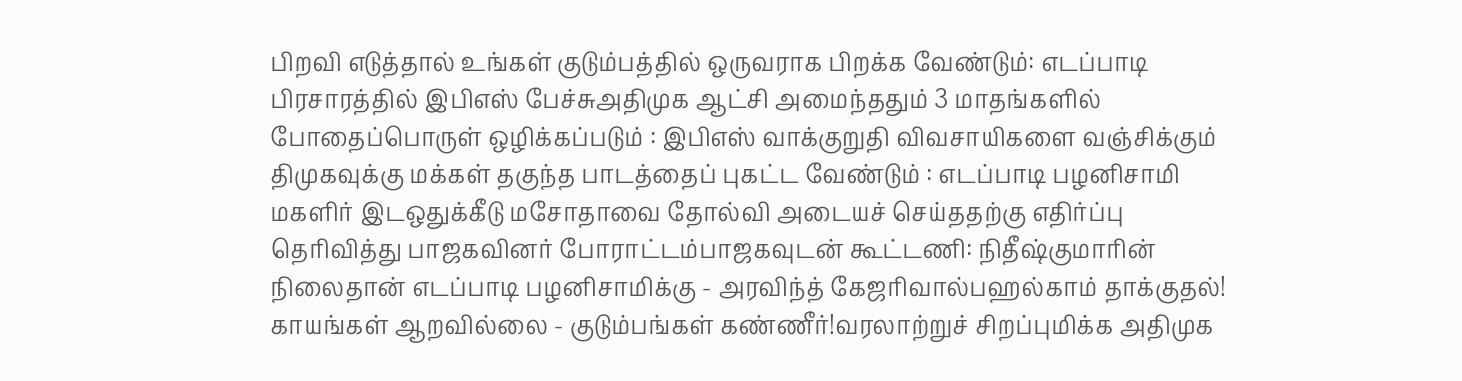பிறவி எடுத்தால் உங்கள் குடும்பத்தில் ஒருவராக பிறக்க வேண்டும்: எடப்பாடி பிரசாரத்தில் இபிஎஸ் பேச்சுஅதிமுக ஆட்சி அமைந்ததும் 3 மாதங்களில் போதைப்பொருள் ஒழிக்கப்படும் : இபிஎஸ் வாக்குறுதி விவசாயிகளை வஞ்சிக்கும் திமுகவுக்கு மக்கள் தகுந்த பாடத்தைப் புகட்ட வேண்டும் : எடப்பாடி பழனிசாமி மகளிர் இடஒதுக்கீடு மசோதாவை தோல்வி அடையச் செய்ததற்கு எதிர்ப்பு தெரிவித்து பாஜகவினர் போராட்டம்பாஜகவுடன் கூட்டணி: நிதீஷ்குமாரின் நிலைதான் எடப்பாடி பழனிசாமிக்கு - அரவிந்த் கேஜரிவால்பஹல்காம் தாக்குதல்! காயங்கள் ஆறவில்லை - குடும்பங்கள் கண்ணீர்!வரலாற்றுச் சிறப்புமிக்க அதிமுக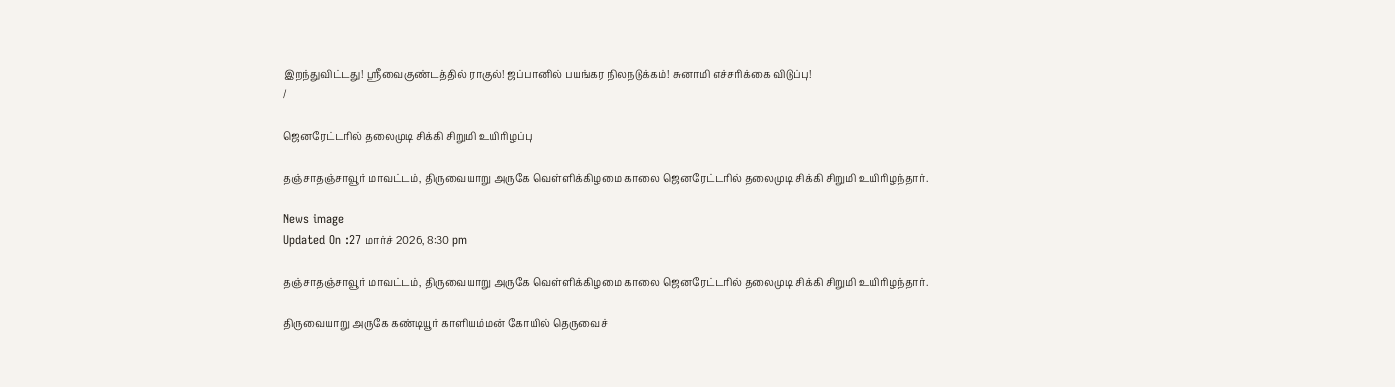இறந்துவிட்டது! ஸ்ரீவைகுண்டத்தில் ராகுல்! ஜப்பானில் பயங்கர நிலநடுக்கம்! சுனாமி எச்சரிக்கை விடுப்பு!
/

ஜெனரேட்டரில் தலைமுடி சிக்கி சிறுமி உயிரிழப்பு

தஞ்சாதஞ்சாவூர் மாவட்டம், திருவையாறு அருகே வெள்ளிக்கிழமை காலை ஜெனரேட்டரில் தலைமுடி சிக்கி சிறுமி உயிரிழந்தார்.

News image
Updated On :27 மார்ச் 2026, 8:30 pm

தஞ்சாதஞ்சாவூர் மாவட்டம், திருவையாறு அருகே வெள்ளிக்கிழமை காலை ஜெனரேட்டரில் தலைமுடி சிக்கி சிறுமி உயிரிழந்தார்.

திருவையாறு அருகே கண்டியூர் காளியம்மன் கோயில் தெருவைச்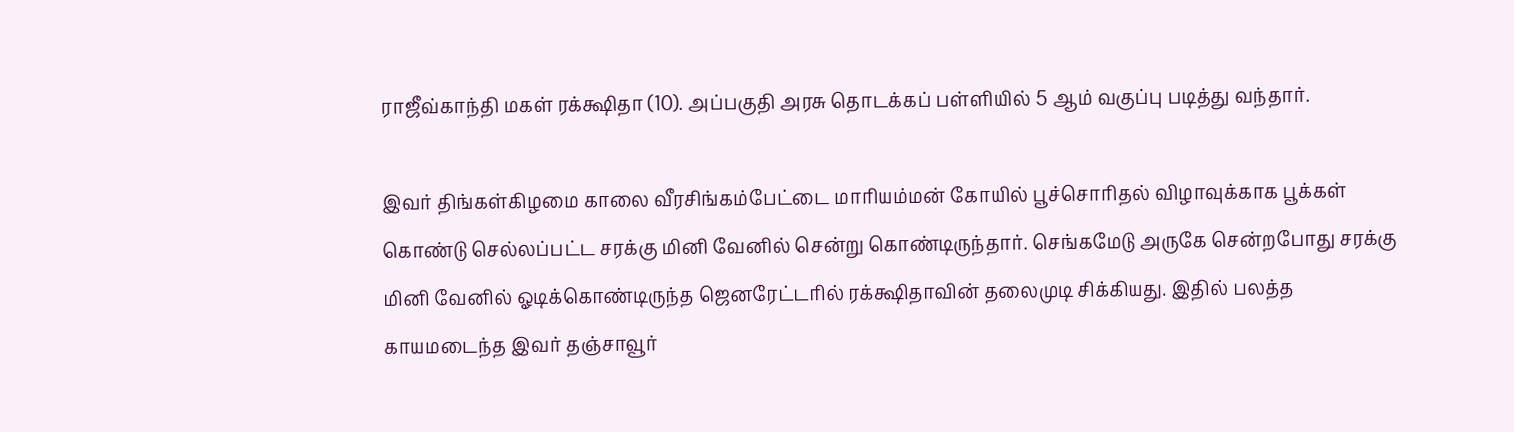ராஜீவ்காந்தி மகள் ரக்க்ஷிதா (10). அப்பகுதி அரசு தொடக்கப் பள்ளியில் 5 ஆம் வகுப்பு படித்து வந்தார்.

இவர் திங்கள்கிழமை காலை வீரசிங்கம்பேட்டை மாரியம்மன் கோயில் பூச்சொரிதல் விழாவுக்காக பூக்கள் கொண்டு செல்லப்பட்ட சரக்கு மினி வேனில் சென்று கொண்டிருந்தார். செங்கமேடு அருகே சென்றபோது சரக்கு மினி வேனில் ஓடிக்கொண்டிருந்த ஜெனரேட்டரில் ரக்க்ஷிதாவின் தலைமுடி சிக்கியது. இதில் பலத்த காயமடைந்த இவர் தஞ்சாவூர்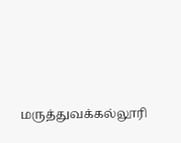மருத்துவக்கல்லூரி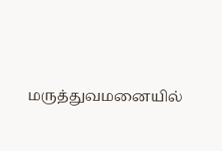மருத்துவமனையில்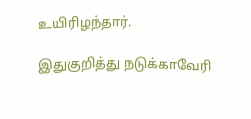உயிரிழந்தார்.

இதுகுறித்து நடுக்காவேரி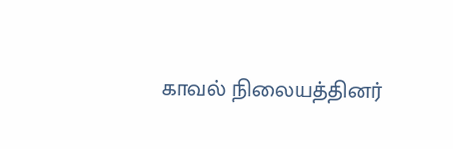காவல் நிலையத்தினர்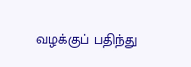வழக்குப் பதிந்து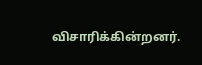விசாரிக்கின்றனர்.